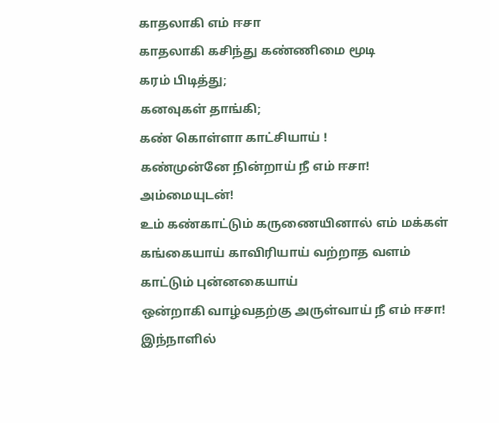காதலாகி எம் ஈசா
காதலாகி கசிந்து கண்ணிமை மூடி
கரம் பிடித்து;
கனவுகள் தாங்கி;
கண் கொள்ளா காட்சியாய் !
கண்முன்னே நின்றாய் நீ எம் ஈசா! அம்மையுடன்!
உம் கண்காட்டும் கருணையினால் எம் மக்கள்
கங்கையாய் காவிரியாய் வற்றாத வளம் காட்டும் புன்னகையாய்
ஒன்றாகி வாழ்வதற்கு அருள்வாய் நீ எம் ஈசா! இந்நாளில்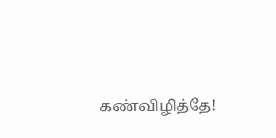கண்விழித்தே!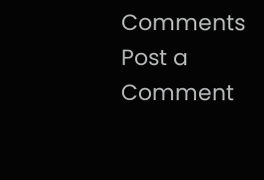Comments
Post a Comment